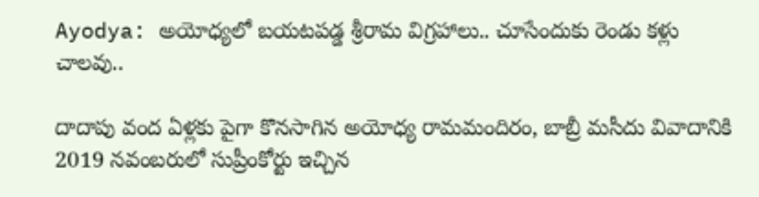Ayodya: అయోధ్యలో బయటపడ్డ శ్రీరామ విగ్రహాలు.. చూసేందుకు రెండు కళ్లు చాలవు..

దాదాపు వంద ఏళ్లకు పైగా కొనసాగిన అయోధ్య రామమందిరం, బాబ్రీ మసీదు వివాదానికి 2019 నవంబరులో సుప్రీంకోర్టు ఇచ్చిన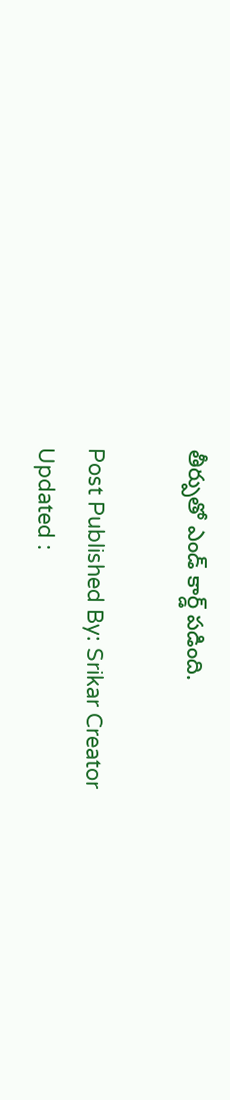తీర్పుతో ఎండ్‌ కార్డ్ పడింది.

Post Published By: Srikar Creator
Updated :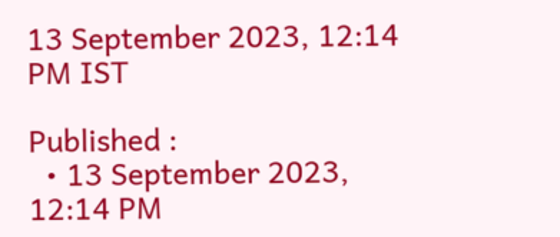13 September 2023, 12:14 PM IST

Published :
  • 13 September 2023, 12:14 PM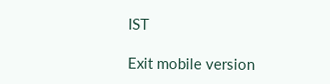IST

Exit mobile version